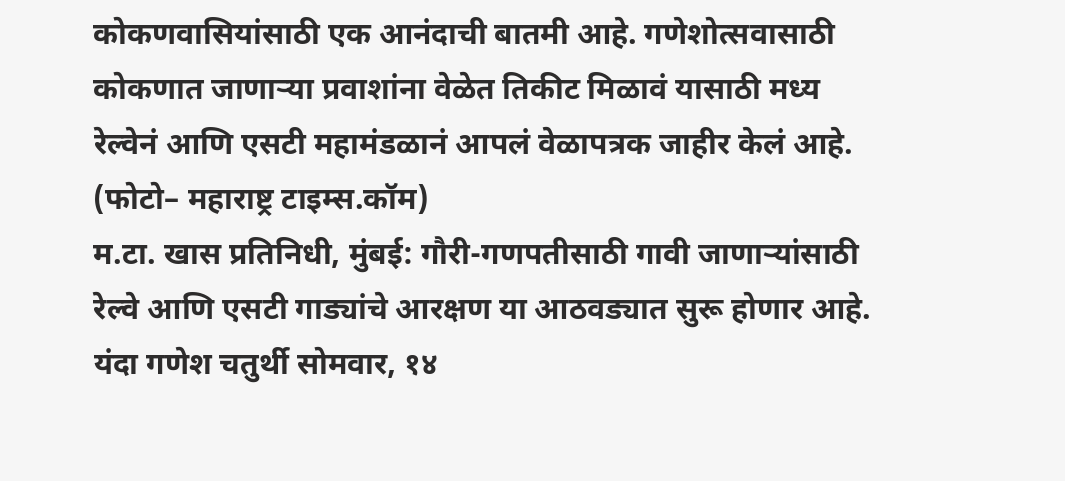कोकणवासियांसाठी एक आनंदाची बातमी आहे. गणेशोत्सवासाठी कोकणात जाणाऱ्या प्रवाशांना वेळेत तिकीट मिळावं यासाठी मध्य रेल्वेनं आणि एसटी महामंडळानं आपलं वेळापत्रक जाहीर केलं आहे.
(फोटो– महाराष्ट्र टाइम्स.कॉम)
म.टा. खास प्रतिनिधी, मुंबई: गौरी-गणपतीसाठी गावी जाणाऱ्यांसाठी रेल्वे आणि एसटी गाड्यांचे आरक्षण या आठवड्यात सुरू होणार आहे. यंदा गणेश चतुर्थी सोमवार, १४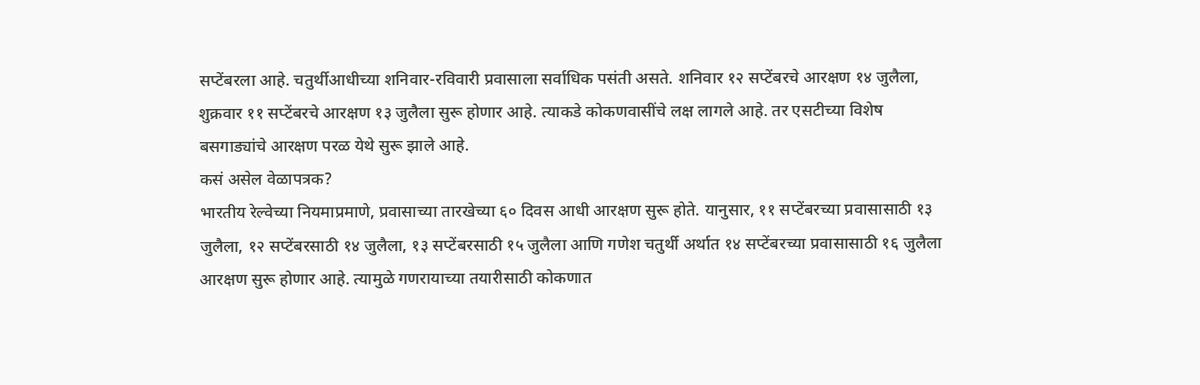सप्टेंबरला आहे. चतुर्थीआधीच्या शनिवार-रविवारी प्रवासाला सर्वाधिक पसंती असते. शनिवार १२ सप्टेंबरचे आरक्षण १४ जुलैला, शुक्रवार ११ सप्टेंबरचे आरक्षण १३ जुलैला सुरू होणार आहे. त्याकडे कोकणवासींचे लक्ष लागले आहे. तर एसटीच्या विशेष बसगाड्यांचे आरक्षण परळ येथे सुरू झाले आहे.
कसं असेल वेळापत्रक?
भारतीय रेल्वेच्या नियमाप्रमाणे, प्रवासाच्या तारखेच्या ६० दिवस आधी आरक्षण सुरू होते. यानुसार, ११ सप्टेंबरच्या प्रवासासाठी १३ जुलैला, १२ सप्टेंबरसाठी १४ जुलैला, १३ सप्टेंबरसाठी १५ जुलैला आणि गणेश चतुर्थी अर्थात १४ सप्टेंबरच्या प्रवासासाठी १६ जुलैला आरक्षण सुरू होणार आहे. त्यामुळे गणरायाच्या तयारीसाठी कोकणात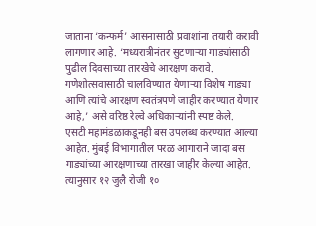जाताना ‘कन्फर्म’ आसनासाठी प्रवाशांना तयारी करावी लागणार आहे. ‘मध्यरात्रीनंतर सुटणाऱ्या गाड्यांसाठी पुढील दिवसाच्या तारखेचे आरक्षण करावे. गणेशोत्सवासाठी चालविण्यात येणाऱ्या विशेष गाड्या आणि त्यांचे आरक्षण स्वतंत्रपणे जाहीर करण्यात येणार आहे,’ असे वरिष्ठ रेल्वे अधिकाऱ्यांनी स्पष्ट केले.
एसटी महामंडळाकडूनही बस उपलब्ध करण्यात आल्या आहेत. मुंबई विभागातील परळ आगाराने जादा बस गाड्यांच्या आरक्षणाच्या तारखा जाहीर केल्या आहेत. त्यानुसार १२ जुलै रोजी १०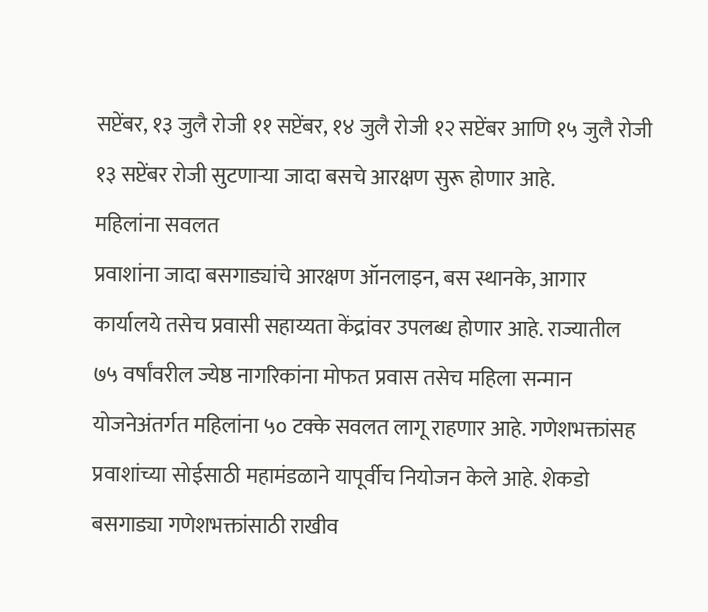सप्टेंबर, १३ जुलै रोजी ११ सप्टेंबर, १४ जुलै रोजी १२ सप्टेंबर आणि १५ जुलै रोजी १३ सप्टेंबर रोजी सुटणाऱ्या जादा बसचे आरक्षण सुरू होणार आहे.
महिलांना सवलत
प्रवाशांना जादा बसगाड्यांचे आरक्षण ऑनलाइन, बस स्थानके, आगार कार्यालये तसेच प्रवासी सहाय्यता केंद्रांवर उपलब्ध होणार आहे. राज्यातील ७५ वर्षांवरील ज्येष्ठ नागरिकांना मोफत प्रवास तसेच महिला सन्मान योजनेअंतर्गत महिलांना ५० टक्के सवलत लागू राहणार आहे. गणेशभक्तांसह प्रवाशांच्या सोईसाठी महामंडळाने यापूर्वीच नियोजन केले आहे. शेकडो बसगाड्या गणेशभक्तांसाठी राखीव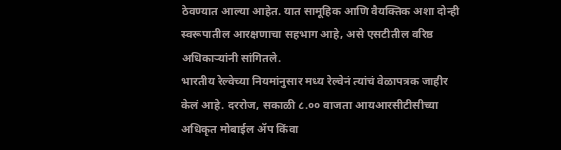ठेवण्यात आल्या आहेत. यात सामूहिक आणि वैयक्तिक अशा दोन्ही स्वरूपातील आरक्षणाचा सहभाग आहे, असे एसटीतील वरिष्ठ अधिकाऱ्यांनी सांगितले.
भारतीय रेल्वेच्या नियमांनुसार मध्य रेल्वेनं त्यांचं वेळापत्रक जाहीर केलं आहे. दररोज, सकाळी ८.०० वाजता आयआरसीटीसीच्या अधिकृत मोबाईल ॲप किंवा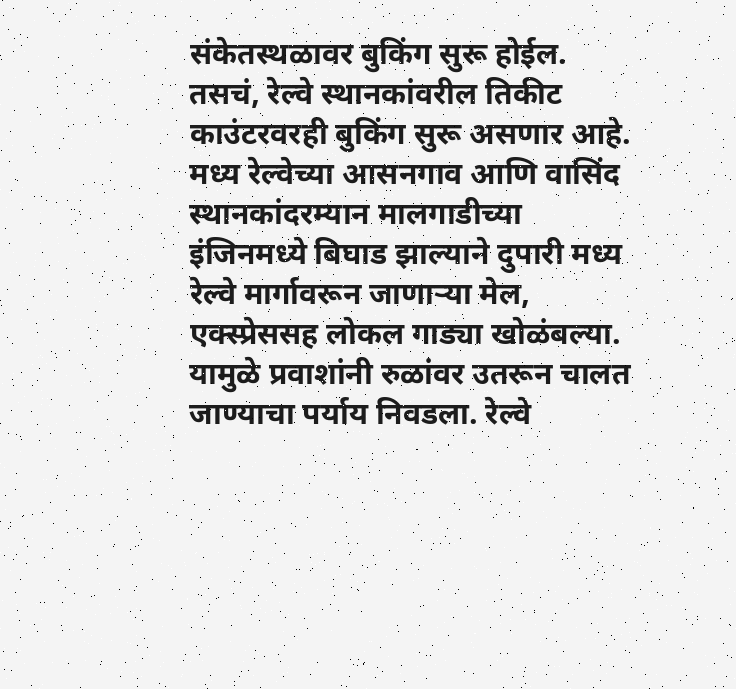संकेतस्थळावर बुकिंग सुरू होईल. तसचं, रेल्वे स्थानकांवरील तिकीट काउंटरवरही बुकिंग सुरू असणार आहे.
मध्य रेल्वेच्या आसनगाव आणि वासिंद स्थानकांदरम्यान मालगाडीच्या इंजिनमध्ये बिघाड झाल्याने दुपारी मध्य रेल्वे मार्गावरून जाणाऱ्या मेल, एक्स्प्रेससह लोकल गाड्या खोळंबल्या. यामुळे प्रवाशांनी रुळांवर उतरून चालत जाण्याचा पर्याय निवडला. रेल्वे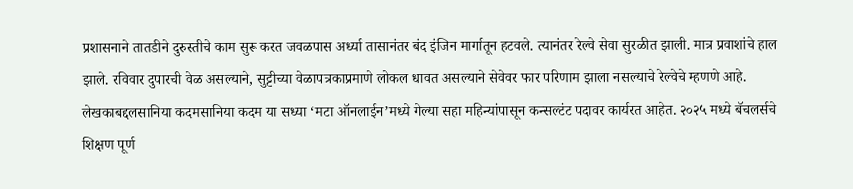प्रशासनाने तातडीने दुरुस्तीचे काम सुरू करत जवळपास अर्ध्या तासानंतर बंद इंजिन मार्गातून हटवले. त्यानंतर रेल्वे सेवा सुरळीत झाली. मात्र प्रवाशांचे हाल झाले. रविवार दुपारची वेळ असल्याने, सुट्टीच्या वेळापत्रकाप्रमाणे लोकल धावत असल्याने सेवेवर फार परिणाम झाला नसल्याचे रेल्वेचे म्हणणे आहे.
लेखकाबद्दलसानिया कदमसानिया कदम या सध्या ‘मटा ऑनलाईन’मध्ये गेल्या सहा महिन्यांपासून कन्सल्टंट पदावर कार्यरत आहेत. २०२५ मध्ये बॅचलर्सचे शिक्षण पूर्ण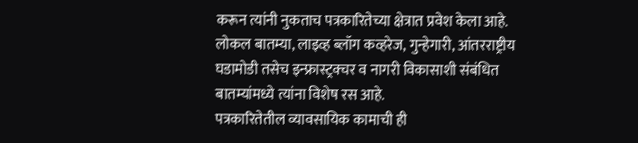करून त्यांनी नुकताच पत्रकारितेच्या क्षेत्रात प्रवेश केला आहे. लोकल बातम्या, लाइव्ह ब्लॉग कव्हरेज, गुन्हेगारी, आंतरराष्ट्रीय घडामोडी तसेच इन्फ्रास्ट्रक्चर व नागरी विकासाशी संबंधित बातम्यांमध्ये त्यांना विशेष रस आहे.
पत्रकारितेतील व्यावसायिक कामाची ही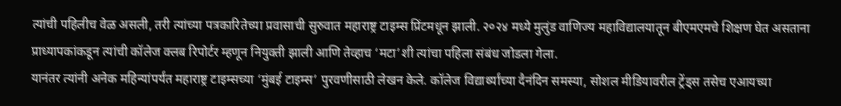त्यांची पहिलीच वेळ असली, तरी त्यांच्या पत्रकारितेच्या प्रवासाची सुरुवात महाराष्ट्र टाइम्स प्रिंटमधून झाली. २०२४ मध्ये मुलुंड वाणिज्य महाविद्यालयातून बीएमएमचे शिक्षण घेत असताना प्राध्यापकांकडून त्यांची कॉलेज क्लब रिपोर्टर म्हणून नियुक्ती झाली आणि तेव्हाच ‘मटा’शी त्यांचा पहिला संबंध जोडला गेला.
यानंतर त्यांनी अनेक महिन्यांपर्यंत महाराष्ट्र टाइम्सच्या ‘मुंबई टाइम्स’ पुरवणीसाठी लेखन केले. कॉलेज विद्यार्थ्यांच्या दैनंदिन समस्या, सोशल मीडियावरील ट्रेंड्स तसेच एआयच्या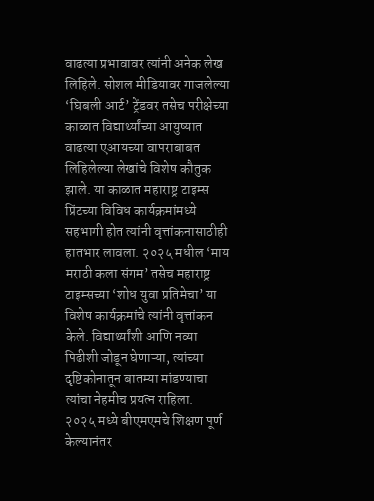वाढत्या प्रभावावर त्यांनी अनेक लेख लिहिले. सोशल मीडियावर गाजलेल्या ‘घिबली आर्ट’ ट्रेंडवर तसेच परीक्षेच्या काळात विद्यार्थ्यांच्या आयुष्यात वाढत्या एआयच्या वापराबाबत लिहिलेल्या लेखांचे विशेष कौतुक झाले. या काळात महाराष्ट्र टाइम्स प्रिंटच्या विविध कार्यक्रमांमध्ये सहभागी होत त्यांनी वृत्तांकनासाठीही हातभार लावला. २०२५ मधील ‘माय मराठी कला संगम’ तसेच महाराष्ट्र टाइम्सच्या ‘शोध युवा प्रतिमेचा’ या विशेष कार्यक्रमांचे त्यांनी वृत्तांकन केले. विद्यार्थ्यांशी आणि नव्या पिढीशी जोडून घेणाऱ्या, त्यांच्या दृष्टिकोनातून बातम्या मांडण्याचा त्यांचा नेहमीच प्रयत्न राहिला.
२०२५ मध्ये बीएमएमचे शिक्षण पूर्ण केल्यानंतर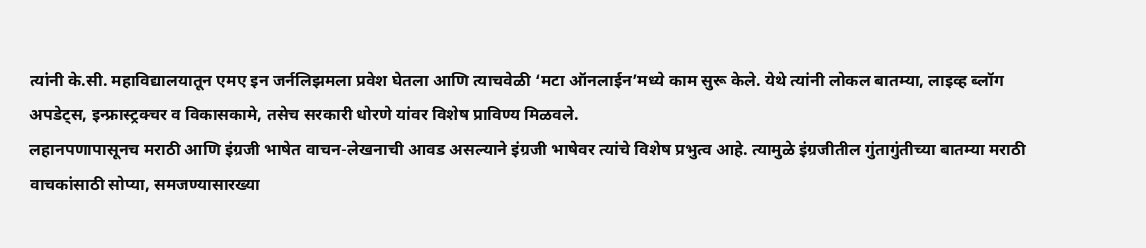त्यांनी के.सी. महाविद्यालयातून एमए इन जर्नलिझमला प्रवेश घेतला आणि त्याचवेळी ‘मटा ऑनलाईन’मध्ये काम सुरू केले. येथे त्यांनी लोकल बातम्या, लाइव्ह ब्लॉग अपडेट्स, इन्फ्रास्ट्रक्चर व विकासकामे, तसेच सरकारी धोरणे यांवर विशेष प्राविण्य मिळवले.
लहानपणापासूनच मराठी आणि इंग्रजी भाषेत वाचन-लेखनाची आवड असल्याने इंग्रजी भाषेवर त्यांचे विशेष प्रभुत्व आहे. त्यामुळे इंग्रजीतील गुंतागुंतीच्या बातम्या मराठी वाचकांसाठी सोप्या, समजण्यासारख्या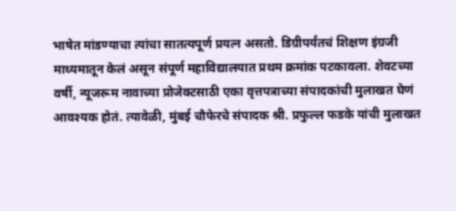भाषेत मांडण्याचा त्यांचा सातत्यपूर्ण प्रयत्न असतो. डिग्रीपर्यंतचं शिक्षण इंग्रजी माध्यमातून केलं असून संपूर्ण महाविद्यालयात प्रथम क्रमांक पटकावला. शेवटच्या वर्षी, न्यूजरूम नावाच्या प्रोजेक्टसाठी एका वृत्तपत्राच्या संपादकांची मुलाखत घेणं आवश्यक होतं. त्यावेळी, मुंबई चौफेरचे संपादक श्री. प्रफुल्ल फडके यांची मुलाखत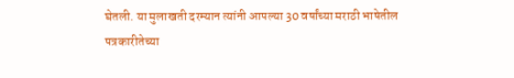घेतली. या मुलाखती दरम्यान त्यांनी आपल्या 30 वर्षांच्या मराठी भाषेतील पत्रकारीतेच्या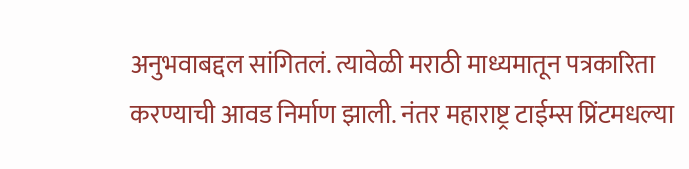अनुभवाबद्दल सांगितलं. त्यावेळी मराठी माध्यमातून पत्रकारिता करण्याची आवड निर्माण झाली. नंतर महाराष्ट्र टाईम्स प्रिंटमधल्या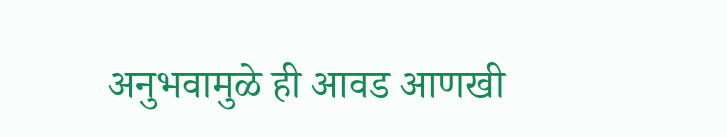अनुभवामुळे ही आवड आणखी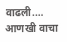वाढली.… आणखी वाचा